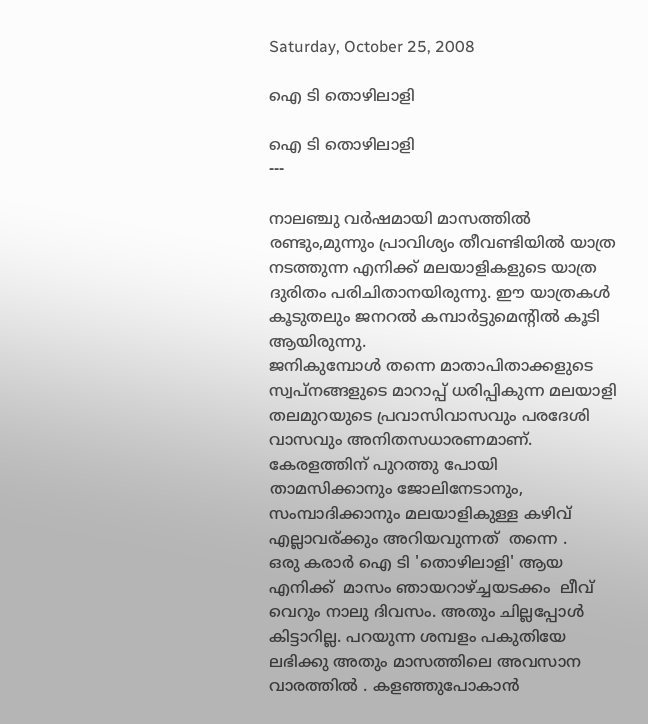Saturday, October 25, 2008

ഐ ടി തൊഴിലാളി

ഐ ടി തൊഴിലാളി
---

നാലഞ്ചു വര്‍ഷമായി മാസത്തില്‍ രണ്ടും,മുന്നും പ്രാവിശ്യം തീവണ്ടിയില്‍ യാത്ര നടത്തുന്ന എനിക്ക് മലയാളികളുടെ യാത്ര ദുരിതം പരിചിതാനയിരുന്നു. ഈ യാത്രകള്‍ കൂടുതലും ജനറല്‍ കമ്പാർട്ടുമെന്റിൽ കൂടി ആയിരുന്നു.
ജനികുമ്പോള്‍ തന്നെ മാതാപിതാക്കളുടെ സ്വപ്നങ്ങളുടെ മാറാപ്പ് ധരിപ്പികുന്ന മലയാളി തലമുറയുടെ പ്രവാസിവാസവും പരദേശി വാസവും അനിതസധാരണമാണ്. കേരളത്തിന് പുറത്തു പോയി താമസിക്കാനും ജോലിനേടാനും, സംമ്പാദിക്കാനും മലയാളികുള്ള കഴിവ് എല്ലാവര്ക്കും അറിയവുന്നത്  തന്നെ .
ഒരു കരാര്‍ ഐ ടി 'തൊഴിലാളി' ആയ എനിക്ക്  മാസം ഞായറാഴ്ച്ചയടക്കം  ലീവ് വെറും നാലു ദിവസം. അതും ചില്ലപ്പോള്‍ കിട്ടാറില്ല. പറയുന്ന ശമ്പളം പകുതിയേ ലഭിക്കു അതും മാസത്തിലെ അവസാന വാരത്തില്‍ . കളഞ്ഞുപോകാന്‍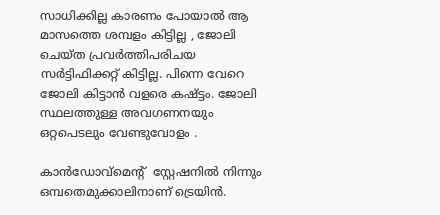സാധിക്കില്ല കാരണം പോയാല്‍ ആ മാസത്തെ ശമ്പളം കിട്ടില്ല , ജോലി ചെയ്ത പ്രവർത്തിപരിചയ സര്‍ട്ടിഫിക്കറ്റ് കിട്ടില്ല. പിന്നെ വേറെ ജോലി കിട്ടാന്‍ വളരെ കഷ്ട്ടം. ജോലി സ്ഥലത്തുള്ള അവഗണനയും ഒറ്റപെടലും വേണ്ടുവോളം .

കാൻഡോവ്മെന്റ്  സ്റ്റേഷനില്‍ നിന്നും ഒമ്പതെമുക്കാലിനാണ് ട്രെയിന്‍.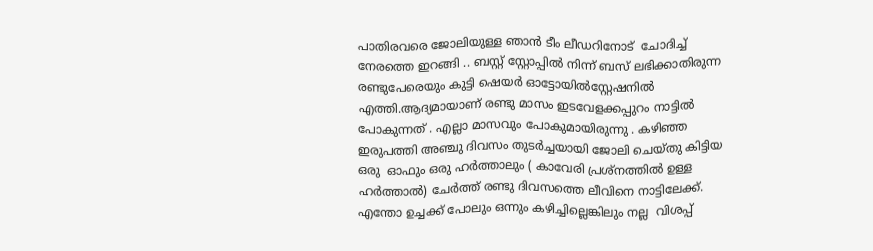പാതിരവരെ ജോലിയുള്ള ഞാന്‍ ടീം ലീഡറിനോട്  ചോദിച്ച് നേരത്തെ ഇറങ്ങി .. ബസ്റ്റ് സ്റ്റോപ്പില്‍ നിന്ന് ബസ്‌ ലഭിക്കാതിരുന്ന രണ്ടുപേരെയും കുട്ടി ഷെയര്‍ ഓട്ടോയില്‍സ്റ്റേഷനില്‍ എത്തി.ആദ്യമായാണ് രണ്ടു മാസം ഇടവേളക്കപ്പുറം നാട്ടില്‍ പോകുന്നത് . എല്ലാ മാസവും പോകുമായിരുന്നു . കഴിഞ്ഞ ഇരുപത്തി അഞ്ചു ദിവസം തുടര്‍ച്ചയായി ജോലി ചെയ്തു കിട്ടിയ ഒരു  ഓഫും ഒരു ഹര്‍ത്താലും ( കാവേരി പ്രശ്നത്തില്‍ ഉള്ള ഹര്‍ത്താല്‍) ചേര്‍ത്ത് രണ്ടു ദിവസത്തെ ലീവിനെ നാട്ടിലേക്ക്‌. എന്തോ ഉച്ചക്ക് പോലും ഒന്നും കഴിച്ചില്ലെങ്കിലും നല്ല  വിശപ്പ്‌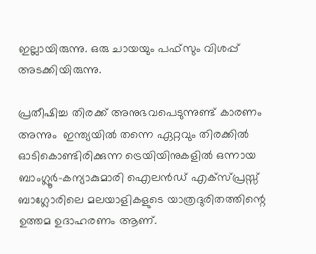ഇല്ലായിരുന്നു. ഒരു ചായയും പഫ്സും വിശപ്പ്‌ അടക്കിയിരുന്നു.

പ്രതീഷിച്ച തിരക്ക് അനുഭവപെടുന്നുണ്ട് കാരണം അന്നും  ഇന്ത്യയില്‍ തന്നെ ഏറ്റവും തിരക്കില്‍ ഓടികൊണ്ടിരിക്കുന്ന ട്രെയിയിനുകളില്‍ ഒന്നായ ബാംഗ്ലൂര്‍-കന്യാകുമാരി ഐലൻഡ് എക്സ്പ്രസ്സ്‌ ബാഗ്ലോരിലെ മലയാളികളുടെ യാത്രദുരിതത്തിന്റെ ഉത്തമ ഉദാഹരണം ആണ്.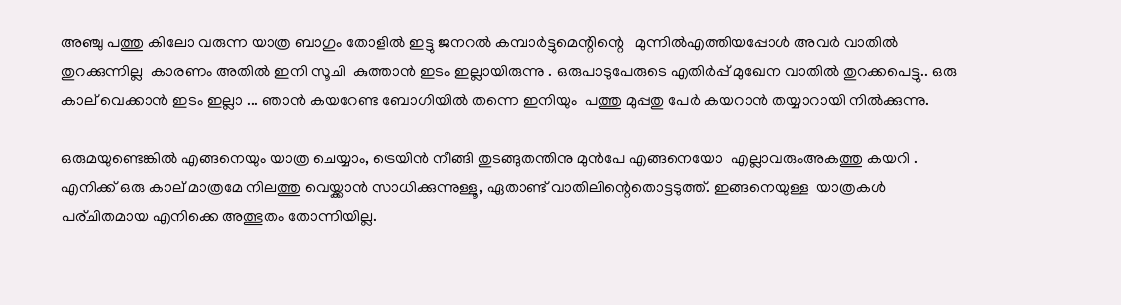അഞ്ചു പത്തു കിലോ വരുന്ന യാത്ര ബാഗും തോളില്‍ ഇട്ടു ജനറല്‍ കമ്പാർട്ടുമെന്റിന്റെ   മുന്നില്‍എത്തിയപ്പോള്‍ അവര്‍ വാതില്‍ തുറക്കുന്നില്ല  കാരണം അതില്‍ ഇനി സൂചി  കുത്താന്‍ ഇടം ഇല്ലായിരുന്നു . ഒരുപാടുപേരുടെ എതിര്‍പ്പ് മുഖേന വാതില്‍ തുറക്കപെട്ടു.. ഒരു കാല് വെക്കാന്‍ ഇടം ഇല്ലാ ... ഞാന്‍ കയറേണ്ട ബോഗിയില്‍ തന്നെ ഇനിയും  പത്തു മുപ്പതു പേര്‍ കയറാന്‍ തയ്യാറായി നില്‍ക്കുന്നു.

ഒരുമയുണ്ടെങ്കിൽ എങ്ങനെയും യാത്ര ചെയ്യാം, ട്രെയിന്‍ നീങ്ങി തുടങ്ങുതന്തിനു മുന്‍പേ എങ്ങനെയോ  എല്ലാവരുംഅകത്തു കയറി . എനിക്ക് ഒരു കാല് മാത്രമേ നിലത്തു വെയ്ക്കാന്‍ സാധിക്കുന്നുള്ളൂ, ഏതാണ്ട് വാതിലിന്റെതൊട്ടടുത്ത്‌. ഇങ്ങനെയുള്ള  യാത്രകള്‍ പര്ചിതമായ എനിക്കെ അത്ഭുതം തോന്നിയില്ല.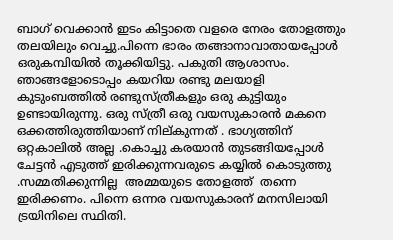ബാഗ്‌ വെക്കാന്‍ ഇടം കിട്ടാതെ വളരെ നേരം തോളത്തും തലയിലും വെച്ചു.പിന്നെ ഭാരം തങ്ങാനാവാതായപ്പോള്‍ ഒരുകമ്പിയില്‍ തൂക്കിയിട്ടു. പകുതി ആശാസം. ഞാങ്ങളോടൊപ്പം കയറിയ രണ്ടു മലയാളി കുടുംബത്തില്‍ രണ്ടുസ്ത്രീകളും ഒരു കുട്ടിയും ഉണ്ടായിരുന്നു. ഒരു സ്ത്രീ ഒരു വയസുകാരന്‍ മകനെ ഒക്കത്തിരുത്തിയാണ് നില്കുന്നത് . ഭാഗ്യത്തിന് ഒറ്റകാലില്‍ അല്ല .കൊച്ചു കരയാന്‍ തുടങ്ങിയപ്പോള്‍ ചേട്ടന്‍ എടുത്ത് ഇരിക്കുന്നവരുടെ കയ്യില്‍ കൊടുത്തു .സമ്മതിക്കുന്നില്ല  അമ്മയുടെ തോളത്ത്  തന്നെ ഇരിക്കണം. പിന്നെ ഒന്നര വയസുകാരന് മനസിലായി ട്രയിനിലെ സ്ഥിതി.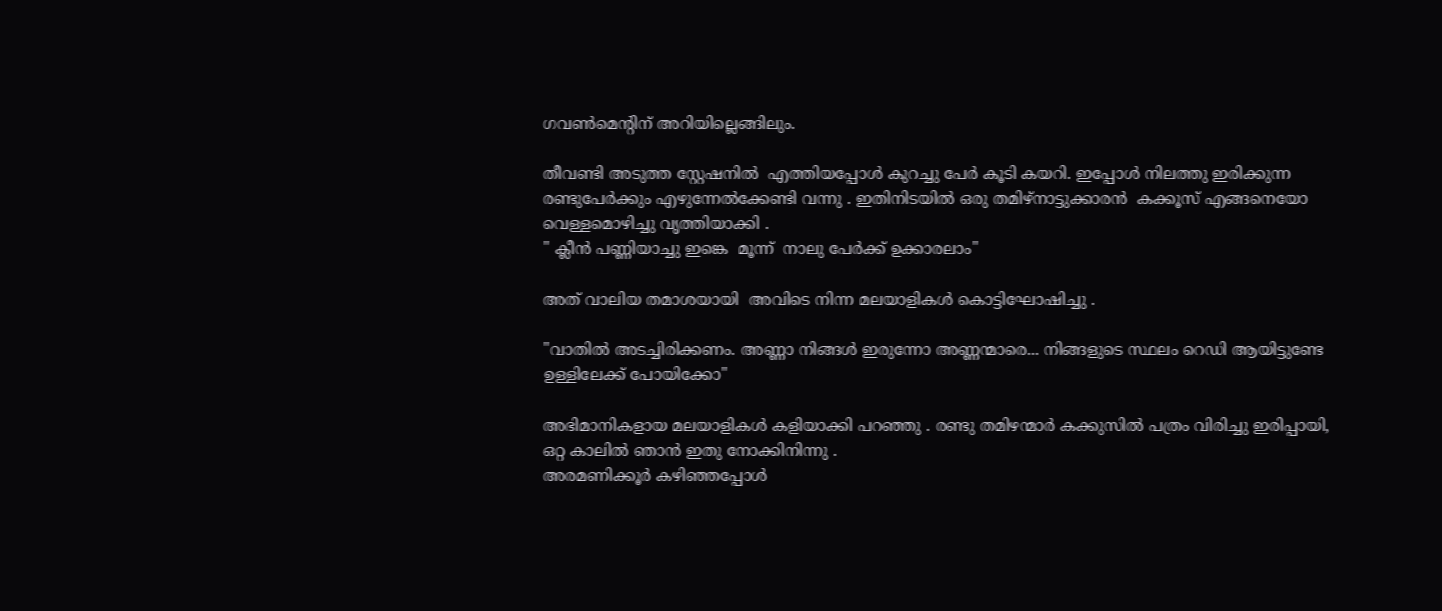ഗവൺമെന്റിന് അറിയില്ലെങ്ങിലും.

തീവണ്ടി അടുത്ത സ്റ്റേഷനിൽ  എത്തിയപ്പോള്‍ കുറച്ചു പേര്‍ കൂടി കയറി. ഇപ്പോൾ നിലത്തു ഇരിക്കുന്ന രണ്ടുപേര്‍ക്കും എഴുന്നേൽക്കേണ്ടി വന്നു . ഇതിനിടയില്‍ ഒരു തമിഴ്‌നാട്ടുക്കാരൻ  കക്കൂസ് എങ്ങനെയോ വെള്ളമൊഴിച്ചു വൃത്തിയാക്കി .
" ക്ലീന്‍ പണ്ണിയാച്ചു ഇങ്കെ  മൂന്ന്  നാലു പേര്‍ക്ക് ഉക്കാരലാം"

അത് വാലിയ തമാശയായി  അവിടെ നിന്ന മലയാളികൾ കൊട്ടിഘോഷിച്ചു .

"വാതില്‍ അടച്ചിരിക്കണം. അണ്ണാ നിങ്ങള്‍ ഇരുന്നോ അണ്ണന്മാരെ... നിങ്ങളുടെ സ്ഥലം റെഡി ആയിട്ടുണ്ടേ ഉള്ളിലേക്ക് പോയിക്കോ"

അഭിമാനികളായ മലയാളികള്‍ കളിയാക്കി പറഞ്ഞു . രണ്ടു തമിഴന്മാര്‍ കക്കുസില്‍ പത്രം വിരിച്ചു ഇരിപ്പായി, ഒറ്റ കാലില്‍ ഞാന്‍ ഇതു നോക്കിനിന്നു .
അരമണിക്കൂര്‍ കഴിഞ്ഞപ്പോള്‍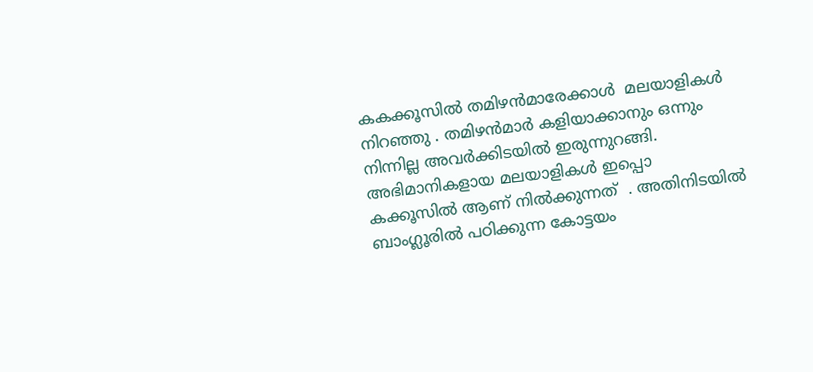കകക്കൂസിൽ തമിഴൻമാരേക്കാൾ  മലയാളികള്‍ നിറഞ്ഞു . തമിഴന്‍മാര്‍ കളിയാക്കാനും ഒന്നും നിന്നില്ല അവര്‍ക്കിടയില്‍ ഇരുന്നുറങ്ങി. അഭിമാനികളായ മലയാളികള്‍ ഇപ്പൊ
കക്കൂസില്‍ ആണ് നിൽക്കുന്നത്  . അതിനിടയില്‍ ബാംഗ്ലൂരില്‍ പഠിക്കുന്ന കോട്ടയം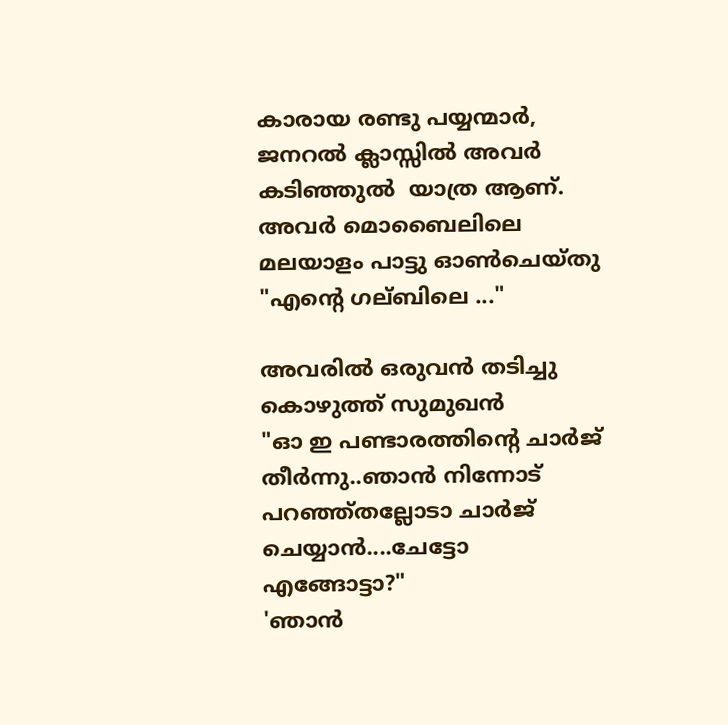കാരായ രണ്ടു പയ്യന്മാര്‍, ജനറല്‍ ക്ലാസ്സില്‍ അവര്‍ കടിഞ്ഞുൽ  യാത്ര ആണ്. അവര്‍ മൊബൈലിലെ മലയാളം പാട്ടു ഓണ്‍ചെയ്തു
"എന്റെ ഗല്ബിലെ ..."

അവരില്‍ ഒരുവന്‍ തടിച്ചു കൊഴുത്ത് സുമുഖൻ
"ഓ ഇ പണ്ടാരത്തിന്റെ ചാര്‍ജ് തീര്‍ന്നു..ഞാന്‍ നിന്നോട്  പറഞ്ഞ്തല്ലോടാ ചാര്‍ജ് ചെയ്യാന്‍....ചേട്ടോ എങ്ങോട്ടാ?"
'ഞാന്‍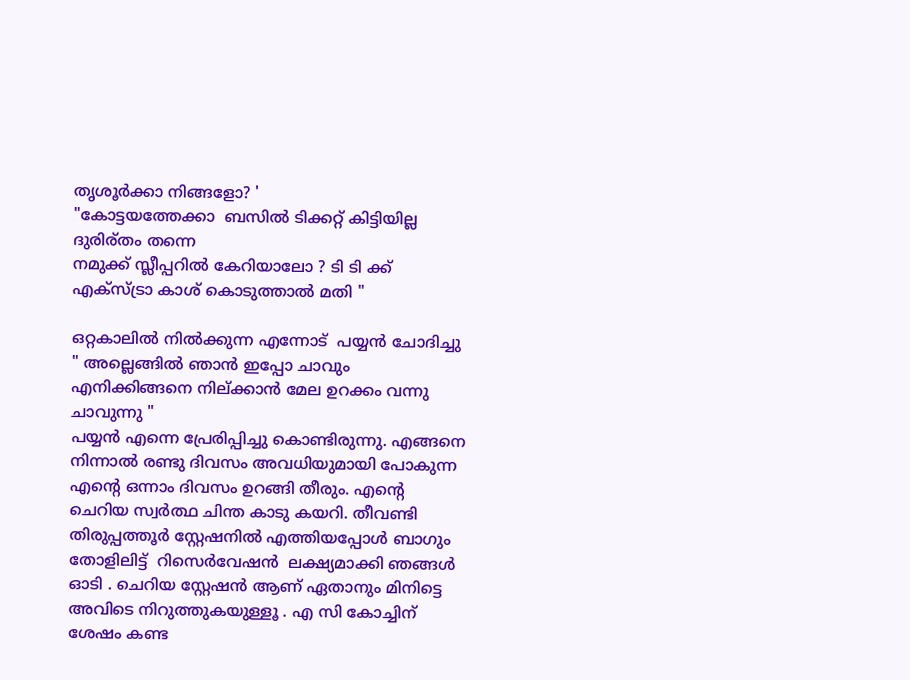തൃശൂര്‍ക്കാ നിങ്ങളോ? '
"കോട്ടയത്തേക്കാ  ബസില്‍ ടിക്കറ്റ്‌ കിട്ടിയില്ല ദുരിര്തം തന്നെ
നമുക്ക് സ്ലീപ്പറില്‍ കേറിയാലോ ? ടി ടി ക്ക് എക്സ്ട്രാ കാശ് കൊടുത്താല്‍ മതി "

ഒറ്റകാലില്‍ നില്‍ക്കുന്ന എന്നോട്  പയ്യന്‍ ചോദിച്ചു " അല്ലെങ്ങില്‍ ഞാന്‍ ഇപ്പോ ചാവും എനിക്കിങ്ങനെ നില്ക്കാന്‍ മേല ഉറക്കം വന്നു ചാവുന്നു "
പയ്യന്‍ എന്നെ പ്രേരിപ്പിച്ചു കൊണ്ടിരുന്നു. എങ്ങനെ നിന്നാല്‍ രണ്ടു ദിവസം അവധിയുമായി പോകുന്ന എന്റെ ഒന്നാം ദിവസം ഉറങ്ങി തീരും. എന്റെ ചെറിയ സ്വര്‍ത്ഥ ചിന്ത കാടു കയറി. തീവണ്ടി തിരുപ്പത്തൂർ സ്റ്റേഷനില്‍ എത്തിയപ്പോള്‍ ബാഗും തോളിലിട്ട്  റിസെർവേഷൻ  ലക്ഷ്യമാക്കി ഞങ്ങള്‍ ഓടി . ചെറിയ സ്റ്റേഷന്‍ ആണ് ഏതാനും മിനിട്ടെ  അവിടെ നിറുത്തുകയുള്ളൂ . എ സി കോച്ചിന്  ശേഷം കണ്ട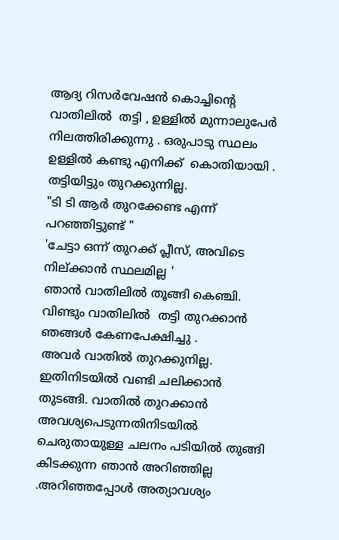ആദ്യ റിസര്‍വേഷന്‍ കൊച്ചിന്റെ വാതിലിൽ  തട്ടി , ഉള്ളില്‍ മുന്നാലുപേര്‍ നിലത്തിരിക്കുന്നു . ഒരുപാടു സ്ഥലം ഉള്ളില്‍ കണ്ടു എനിക്ക്  കൊതിയായി . തട്ടിയിട്ടും തുറക്കുന്നില്ല.
"ടി ടി ആര്‍ തുറക്കേണ്ട എന്ന് പറഞ്ഞിട്ടുണ്ട് "
'ചേട്ടാ ഒന്ന് തുറക്ക് പ്ലീസ്, അവിടെ നില്ക്കാന്‍ സ്ഥലമില്ല '
ഞാന്‍ വാതിലില്‍ തൂങ്ങി കെഞ്ചി. വിണ്ടും വാതിലിൽ  തട്ടി തുറക്കാന്‍ ഞങ്ങള്‍ കേണപേക്ഷിച്ചു .
അവര്‍ വാതില്‍ തുറക്കുനില്ല. ഇതിനിടയില്‍ വണ്ടി ചലിക്കാന്‍ തുടങ്ങി. വാതില്‍ തുറക്കാന്‍ അവശ്യപെടുന്നതിനിടയില്‍ ചെരുതായുള്ള ചലനം പടിയില്‍ തുങ്ങി കിടക്കുന്ന ഞാന്‍ അറിഞ്ഞില്ല .അറിഞ്ഞപ്പോള്‍ അത്യാവശ്യം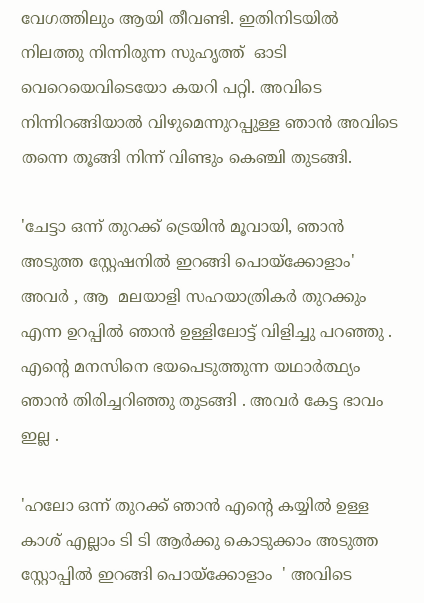വേഗത്തിലും ആയി തീവണ്ടി. ഇതിനിടയില്‍ നിലത്തു നിന്നിരുന്ന സുഹൃത്ത്  ഓടി വെറെയെവിടെയോ കയറി പറ്റി. അവിടെ നിന്നിറങ്ങിയാല്‍ വിഴുമെന്നുറപ്പുള്ള ഞാന്‍ അവിടെ തന്നെ തൂങ്ങി നിന്ന് വിണ്ടും കെഞ്ചി തുടങ്ങി.

'ചേട്ടാ ഒന്ന് തുറക്ക് ട്രെയിന്‍ മൂവായി, ഞാന്‍ അടുത്ത സ്റ്റേഷനില്‍ ഇറങ്ങി പൊയ്ക്കോളാം'
അവര്‍ , ആ  മലയാളി സഹയാത്രികര്‍ തുറക്കും എന്ന ഉറപ്പില്‍ ഞാന്‍ ഉള്ളിലോട്ട് വിളിച്ചു പറഞ്ഞു . എന്റെ മനസിനെ ഭയപെടുത്തുന്ന യഥാര്‍ത്ഥ്യം ഞാന്‍ തിരിച്ചറിഞ്ഞു തുടങ്ങി . അവര്‍ കേട്ട ഭാവം ഇല്ല .

'ഹലോ ഒന്ന് തുറക്ക് ഞാന്‍ എന്റെ കയ്യിൽ ഉള്ള കാശ് എല്ലാം ടി ടി ആര്‍ക്കു കൊടുക്കാം അടുത്ത സ്റ്റോപ്പില്‍ ഇറങ്ങി പൊയ്‌ക്കോളാം  ' അവിടെ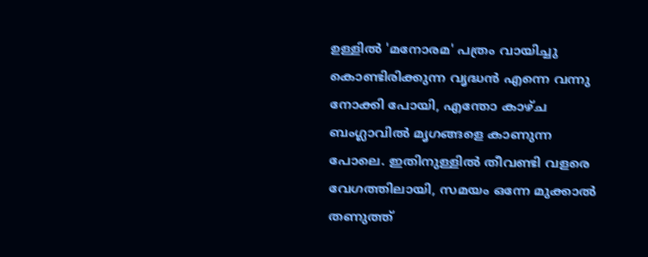ഉള്ളില്‍ 'മനോരമ' പത്രം വായിച്ചു കൊണ്ടിരിക്കുന്ന വൃദ്ധന്‍ എന്നെ വന്നു നോക്കി പോയി, എന്തോ കാഴ്ച ബംഗ്ലാവില്‍ മൃഗങ്ങളെ കാണുന്ന പോലെ. ഇതിനുള്ളില്‍ തീവണ്ടി വളരെ വേഗത്തിലായി, സമയം ഒന്നേ മുക്കാല്‍ തണുത്ത്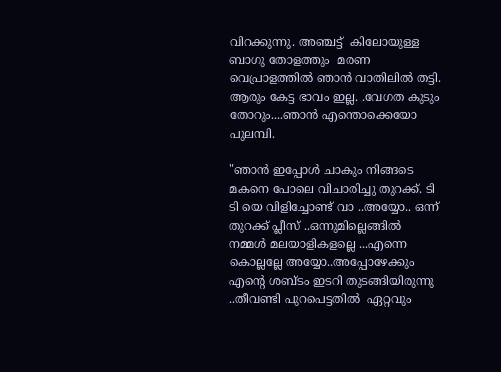വിറക്കുന്നു. അഞ്ചട്ട്  കിലോയുള്ള ബാഗു തോളത്തും  മരണ വെപ്രാളത്തില്‍ ഞാന്‍ വാതിലില്‍ തട്ടി. ആരും കേട്ട ഭാവം ഇല്ല. .വേഗത കുടും തോറും....ഞാന്‍ എന്തൊക്കെയോ പുലമ്പി.

"ഞാന്‍ ഇപ്പോള്‍ ചാകും നിങ്ങടെ മകനെ പോലെ വിചാരിച്ചു തുറക്ക്. ടി ടി യെ വിളിച്ചോണ്ട് വാ ..അയ്യോ.. ഒന്ന് തുറക്ക് പ്ലീസ് ..ഒന്നുമില്ലെങ്ങില്‍ നമ്മള്‍ മലയാളികളല്ലെ ...എന്നെ കൊല്ലല്ലേ അയ്യോ..അപ്പോഴേക്കും എന്റെ ശബ്ടം ഇടറി തുടങ്ങിയിരുന്നു ..തീവണ്ടി പുറപെട്ടതിൽ  ഏറ്റവും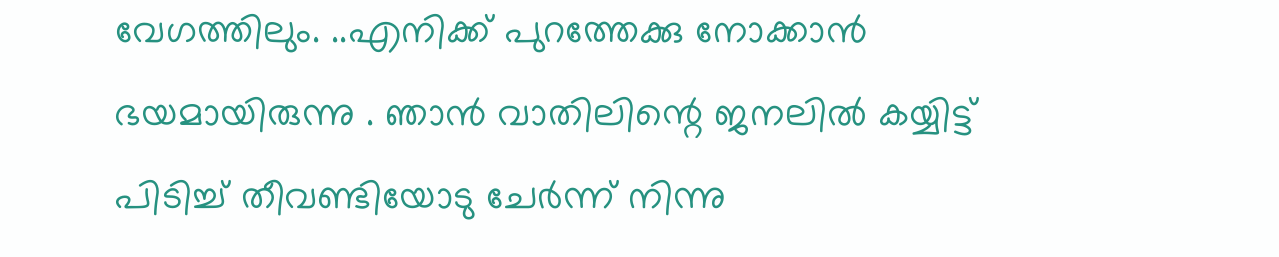വേഗത്തിലും. ..എനിക്ക് പുറത്തേക്കു നോക്കാന്‍ ഭയമായിരുന്നു . ഞാന്‍ വാതിലിന്റെ ജനലില്‍ കയ്യിട്ട് പിടിച്ച് തീവണ്ടിയോടു ചേര്‍ന്ന് നിന്നു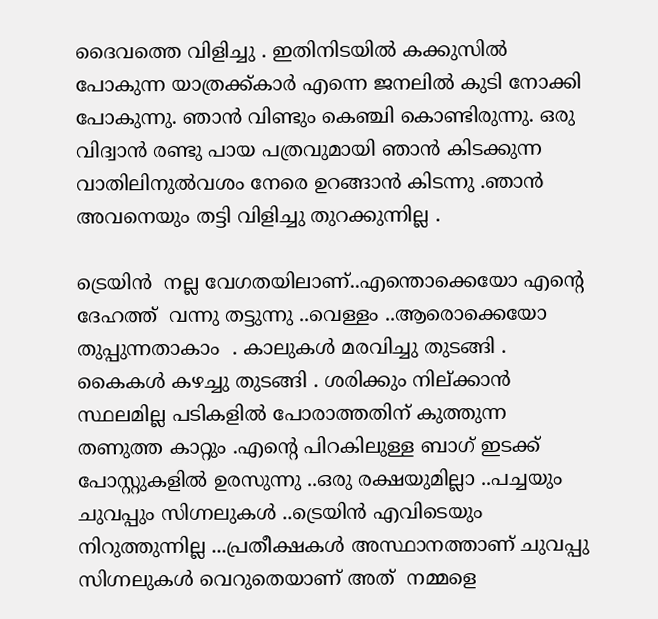ദൈവത്തെ വിളിച്ചു . ഇതിനിടയില്‍ കക്കുസില്‍ പോകുന്ന യാത്രക്ക്കാര്‍ എന്നെ ജനലില്‍ കുടി നോക്കി പോകുന്നു. ഞാന്‍ വിണ്ടും കെഞ്ചി കൊണ്ടിരുന്നു. ഒരു വിദ്വാന്‍ രണ്ടു പായ പത്രവുമായി ഞാന്‍ കിടക്കുന്ന വാതിലിനുല്‍വശം നേരെ ഉറങ്ങാന്‍ കിടന്നു .ഞാന്‍ അവനെയും തട്ടി വിളിച്ചു തുറക്കുന്നില്ല .

ട്രെയിൻ  നല്ല വേഗതയിലാണ്..എന്തൊക്കെയോ എന്റെ ദേഹത്ത്  വന്നു തട്ടുന്നു ..വെള്ളം ..ആരൊക്കെയോ തുപ്പുന്നതാകാം  . കാലുകൾ മരവിച്ചു തുടങ്ങി . കൈകൾ കഴച്ചു തുടങ്ങി . ശരിക്കും നില്ക്കാൻ സ്ഥലമില്ല പടികളിൽ പോരാത്തതിന് കുത്തുന്ന തണുത്ത കാറ്റും .എന്റെ പിറകിലുള്ള ബാഗ് ഇടക്ക് പോസ്റ്റുകളിൽ ഉരസുന്നു ..ഒരു രക്ഷയുമില്ലാ ..പച്ചയും  ചുവപ്പും സിഗ്നലുകൾ ..ട്രെയിൻ എവിടെയും
നിറുത്തുന്നില്ല ...പ്രതീക്ഷകൾ അസ്ഥാനത്താണ് ചുവപ്പു  സിഗ്നലുകൾ വെറുതെയാണ് അത്  നമ്മളെ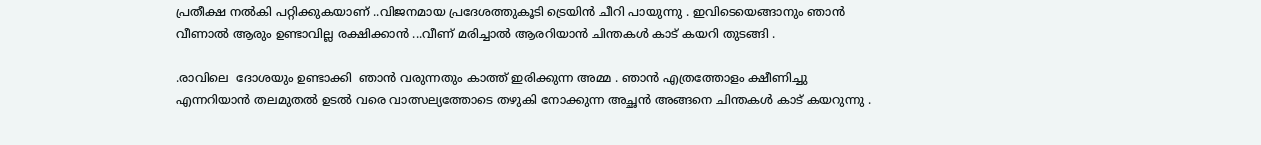പ്രതീക്ഷ നൽകി പറ്റിക്കുകയാണ് ..വിജനമായ പ്രദേശത്തുകൂടി ട്രെയിൻ ചീറി പായുന്നു . ഇവിടെയെങ്ങാനും ഞാൻ വീണാൽ ആരും ഉണ്ടാവില്ല രക്ഷിക്കാൻ ...വീണ് മരിച്ചാൽ ആരറിയാൻ ചിന്തകൾ കാട് കയറി തുടങ്ങി .

.രാവിലെ  ദോശയും ഉണ്ടാക്കി  ഞാൻ വരുന്നതും കാത്ത് ഇരിക്കുന്ന അമ്മ . ഞാൻ എത്രത്തോളം ക്ഷീണിച്ചു എന്നറിയാൻ തലമുതൽ ഉടൽ വരെ വാത്സല്യത്തോടെ തഴുകി നോക്കുന്ന അച്ഛൻ അങ്ങനെ ചിന്തകൾ കാട് കയറുന്നു .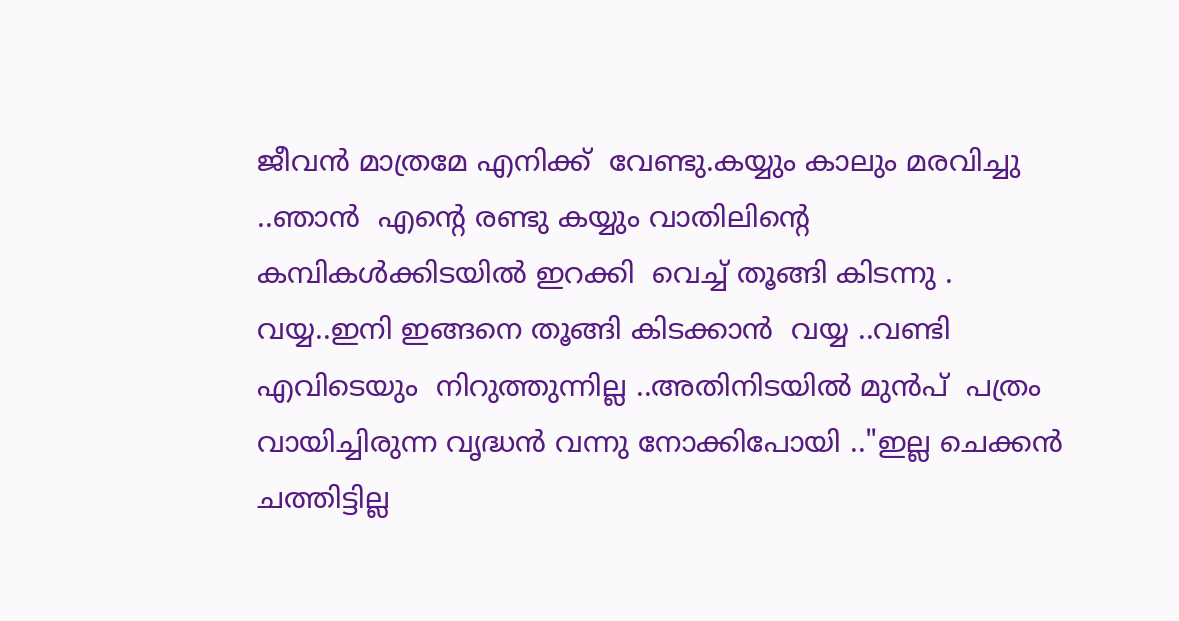ജീവൻ മാത്രമേ എനിക്ക്  വേണ്ടു.കയ്യും കാലും മരവിച്ചു ..ഞാൻ  എന്റെ രണ്ടു കയ്യും വാതിലിന്റെ കമ്പികൾക്കിടയിൽ ഇറക്കി  വെച്ച് തൂങ്ങി കിടന്നു . വയ്യ..ഇനി ഇങ്ങനെ തൂങ്ങി കിടക്കാൻ  വയ്യ ..വണ്ടി എവിടെയും  നിറുത്തുന്നില്ല ..അതിനിടയിൽ മുൻപ്  പത്രം വായിച്ചിരുന്ന വൃദ്ധൻ വന്നു നോക്കിപോയി .."ഇല്ല ചെക്കൻ ചത്തിട്ടില്ല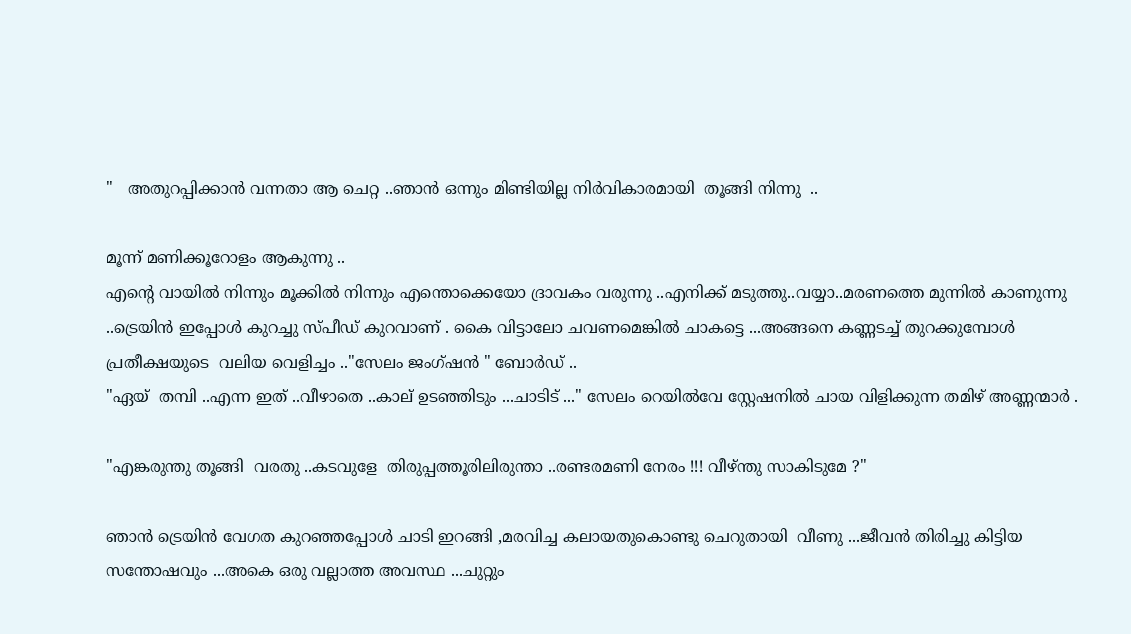"   അതുറപ്പിക്കാൻ വന്നതാ ആ ചെറ്റ ..ഞാൻ ഒന്നും മിണ്ടിയില്ല നിർവികാരമായി  തൂങ്ങി നിന്നു  ..

മൂന്ന് മണിക്കൂറോളം ആകുന്നു ..
എന്റെ വായിൽ നിന്നും മൂക്കിൽ നിന്നും എന്തൊക്കെയോ ദ്രാവകം വരുന്നു ..എനിക്ക് മടുത്തു..വയ്യാ..മരണത്തെ മുന്നിൽ കാണുന്നു  ..ട്രെയിൻ ഇപ്പോൾ കുറച്ചു സ്പീഡ് കുറവാണ് . കൈ വിട്ടാലോ ചവണമെങ്കിൽ ചാകട്ടെ ...അങ്ങനെ കണ്ണടച്ച് തുറക്കുമ്പോൾ പ്രതീക്ഷയുടെ  വലിയ വെളിച്ചം .."സേലം ജംഗ്ഷൻ " ബോർഡ് ..
"ഏയ്  തമ്പി ..എന്ന ഇത് ..വീഴാതെ ..കാല് ഉടഞ്ഞിടും ...ചാടിട് ..." സേലം റെയിൽവേ സ്റ്റേഷനിൽ ചായ വിളിക്കുന്ന തമിഴ് അണ്ണന്മാർ .

"എങ്കരുന്തു തൂങ്ങി  വരതു ..കടവുളേ  തിരുപ്പത്തൂരിലിരുന്താ ..രണ്ടരമണി നേരം !!! വീഴ്ന്തു സാകിടുമേ ?"

ഞാൻ ട്രെയിൻ വേഗത കുറഞ്ഞപ്പോൾ ചാടി ഇറങ്ങി ,മരവിച്ച കലായതുകൊണ്ടു ചെറുതായി  വീണു ...ജീവൻ തിരിച്ചു കിട്ടിയ സന്തോഷവും ...അകെ ഒരു വല്ലാത്ത അവസ്ഥ ...ചുറ്റും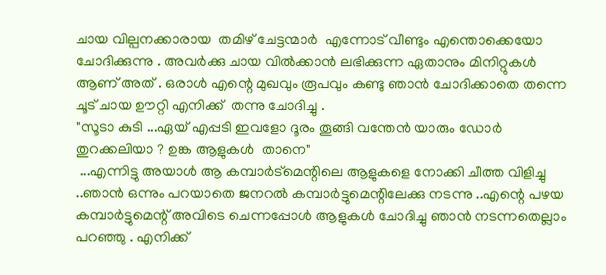ചായ വില്പനക്കാരായ  തമിഴ് ചേട്ടന്മാർ  എന്നോട് വീണ്ടും എന്തൊക്കെയോ ചോദിക്കുന്നു . അവർക്കു ചായ വിൽക്കാൻ ലഭിക്കുന്ന ഏതാനും മിനിറ്റുകൾ ആണ് അത് . ഒരാൾ എന്റെ മുഖവും രൂപവും കണ്ടു ഞാൻ ചോദിക്കാതെ തന്നെ ചൂട് ചായ ഊറ്റി എനിക്ക്  തന്നു ചോദിച്ചു .
"സൂടാ കുടി ...ഏയ് എപ്പടി ഇവളോ ദൂരം തൂങ്ങി വന്തേൻ യാരും ഡോർ തുറക്കലിയാ ? ഉങ്ക ആളുകൾ  താനെ"
 ...എന്നിട്ടു അയാൾ ആ കമ്പാർട്മെന്റിലെ ആളുകളെ നോക്കി ചീത്ത വിളിച്ചു ..ഞാൻ ഒന്നും പറയാതെ ജനറൽ കമ്പാർട്ടുമെന്റിലേക്കു നടന്നു ..എന്റെ പഴയ കമ്പാർട്ടുമെന്റ് അവിടെ ചെന്നപ്പോൾ ആളുകൾ ചോദിച്ചു ഞാൻ നടന്നതെല്ലാം പറഞ്ഞു . എനിക്ക്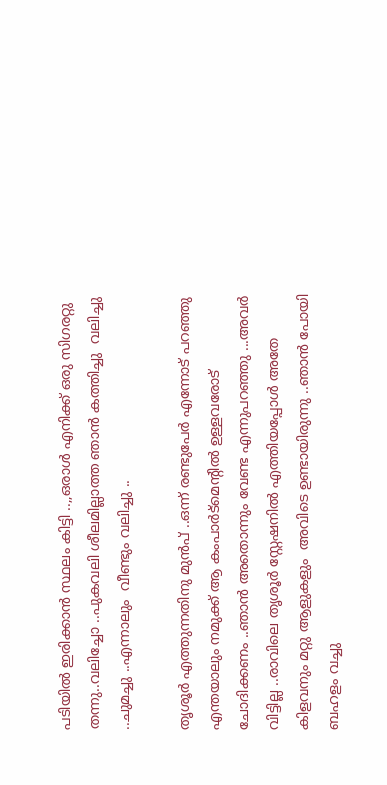പടിയിൽ ഇരിക്കാൻ സ്ഥലം കിട്ടി ..,,ഒരാൾ എനിക്ക് ഒരു സിഗരറ്റു തന്നു..വലിച്ചോ ..പുകവലി ശീലമില്ലാത്ത ഞാൻ കത്തിച്ചു  വലിച്ചു ..ചുമച്ചു ..എന്നാലും  വീണ്ടും വലിച്ചു ..

തൃശൂർ എത്തുന്നതിനു മുൻപ് ..ഒന്ന് രണ്ടുപേർ എന്നോട് പറഞ്ഞു എന്തയാലും നമുക്ക് ആ കംപാർട്മെന്റിൽ ഉള്ളവരോട്  ചോദിക്കണം ..ഞാൻ അതൊന്നും വേണ്ട എന്നുപറഞ്ഞു ...അവർ വിട്ടില്ല ..രാവിലെ തൃശൂർ സ്റ്റേഷനിൽ എത്തിയപ്പോൾ അതേ കിളവനും മറ്റു ആളുകളും  അവിടെ ഉണ്ടായിരുന്നു ..ഞാൻ പോയി ബഹളം വച്ചു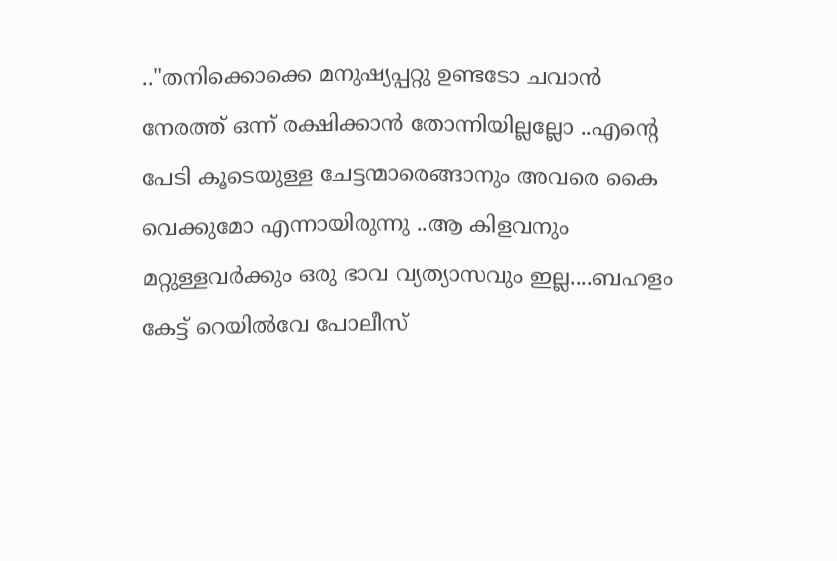.."തനിക്കൊക്കെ മനുഷ്യപ്പറ്റു ഉണ്ടടോ ചവാൻ നേരത്ത് ഒന്ന് രക്ഷിക്കാൻ തോന്നിയില്ലല്ലോ ..എന്റെ പേടി കൂടെയുള്ള ചേട്ടന്മാരെങ്ങാനും അവരെ കൈ വെക്കുമോ എന്നായിരുന്നു ..ആ കിളവനും മറ്റുള്ളവർക്കും ഒരു ഭാവ വ്യത്യാസവും ഇല്ല....ബഹളം കേട്ട് റെയിൽവേ പോലീസ്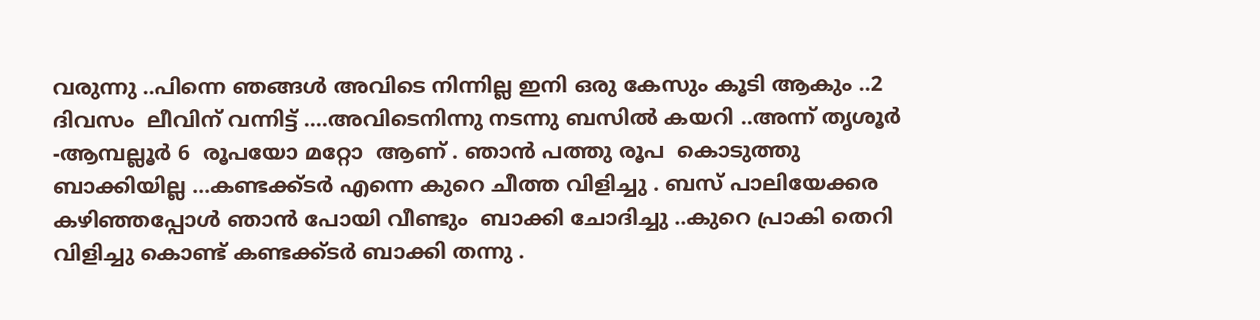വരുന്നു ..പിന്നെ ഞങ്ങൾ അവിടെ നിന്നില്ല ഇനി ഒരു കേസും കൂടി ആകും ..2 ദിവസം  ലീവിന് വന്നിട്ട് ....അവിടെനിന്നു നടന്നു ബസിൽ കയറി ..അന്ന് തൃശൂർ -ആമ്പല്ലൂർ 6  രൂപയോ മറ്റോ  ആണ് . ഞാൻ പത്തു രൂപ  കൊടുത്തു ബാക്കിയില്ല ...കണ്ടക്ക്ടർ എന്നെ കുറെ ചീത്ത വിളിച്ചു . ബസ് പാലിയേക്കര കഴിഞ്ഞപ്പോൾ ഞാൻ പോയി വീണ്ടും  ബാക്കി ചോദിച്ചു ..കുറെ പ്രാകി തെറി വിളിച്ചു കൊണ്ട് കണ്ടക്ക്ടർ ബാക്കി തന്നു .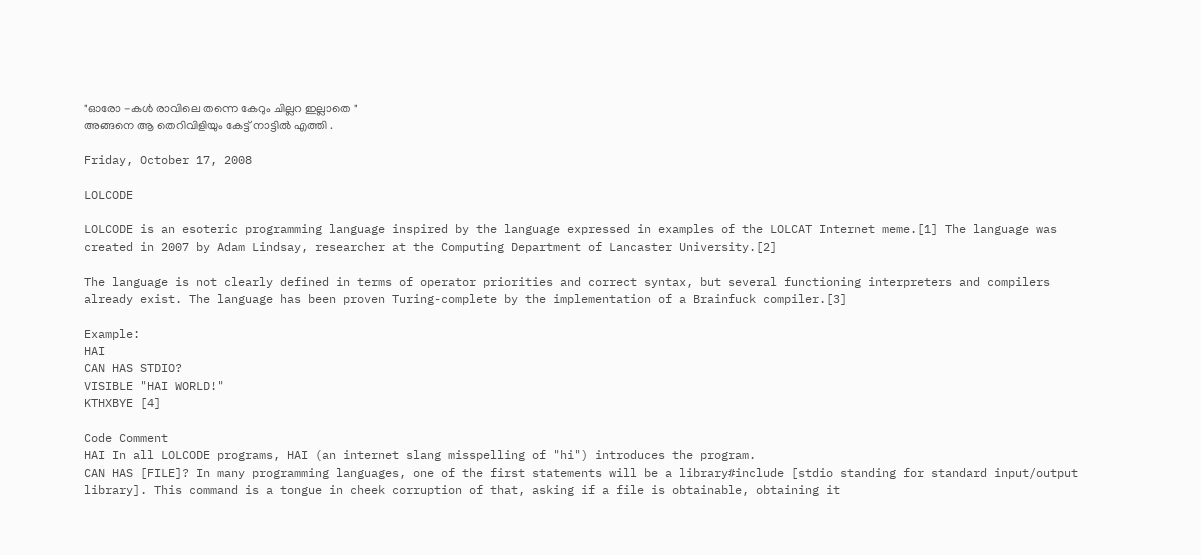"ഓരോ -കൾ രാവിലെ തന്നെ കേറും ചില്ലറ ഇല്ലാതെ "
അങ്ങനെ ആ തെറിവിളിയും കേട്ട് നാട്ടിൽ എത്തി .

Friday, October 17, 2008

LOLCODE

LOLCODE is an esoteric programming language inspired by the language expressed in examples of the LOLCAT Internet meme.[1] The language was created in 2007 by Adam Lindsay, researcher at the Computing Department of Lancaster University.[2]

The language is not clearly defined in terms of operator priorities and correct syntax, but several functioning interpreters and compilers already exist. The language has been proven Turing-complete by the implementation of a Brainfuck compiler.[3]

Example:
HAI
CAN HAS STDIO?
VISIBLE "HAI WORLD!"
KTHXBYE [4]

Code Comment
HAI In all LOLCODE programs, HAI (an internet slang misspelling of "hi") introduces the program.
CAN HAS [FILE]? In many programming languages, one of the first statements will be a library#include [stdio standing for standard input/output library]. This command is a tongue in cheek corruption of that, asking if a file is obtainable, obtaining it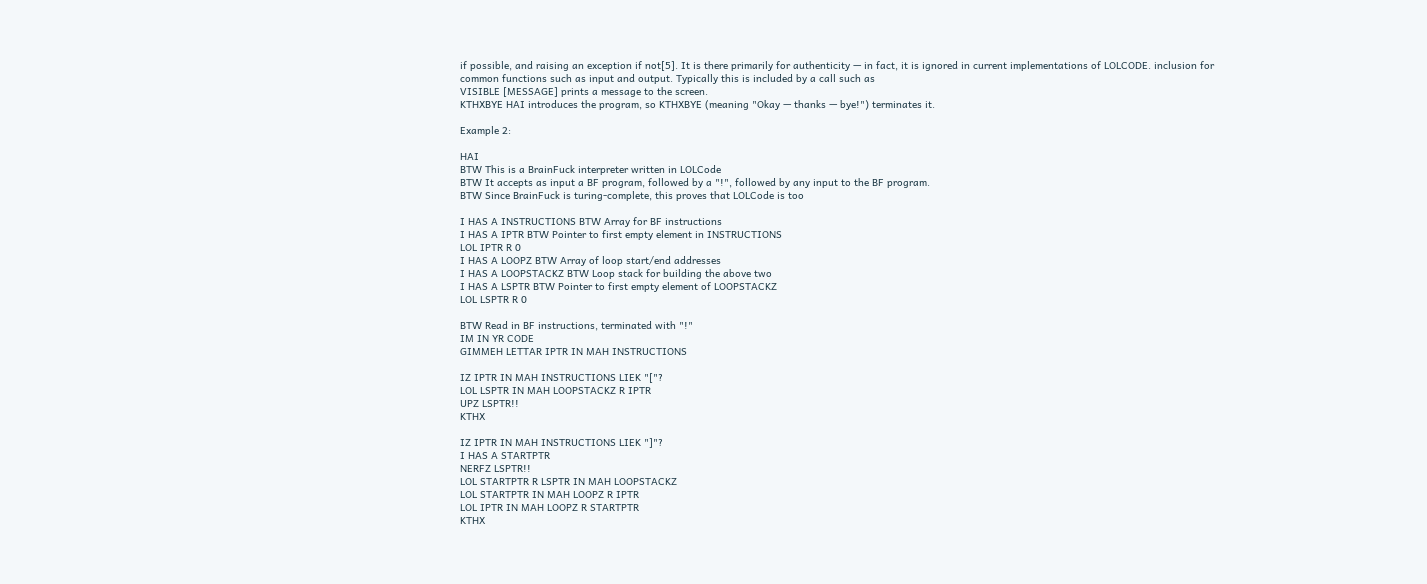if possible, and raising an exception if not[5]. It is there primarily for authenticity — in fact, it is ignored in current implementations of LOLCODE. inclusion for common functions such as input and output. Typically this is included by a call such as
VISIBLE [MESSAGE] prints a message to the screen.
KTHXBYE HAI introduces the program, so KTHXBYE (meaning "Okay — thanks — bye!") terminates it.

Example 2:

HAI
BTW This is a BrainFuck interpreter written in LOLCode
BTW It accepts as input a BF program, followed by a "!", followed by any input to the BF program.
BTW Since BrainFuck is turing-complete, this proves that LOLCode is too

I HAS A INSTRUCTIONS BTW Array for BF instructions
I HAS A IPTR BTW Pointer to first empty element in INSTRUCTIONS
LOL IPTR R 0
I HAS A LOOPZ BTW Array of loop start/end addresses
I HAS A LOOPSTACKZ BTW Loop stack for building the above two
I HAS A LSPTR BTW Pointer to first empty element of LOOPSTACKZ
LOL LSPTR R 0

BTW Read in BF instructions, terminated with "!"
IM IN YR CODE
GIMMEH LETTAR IPTR IN MAH INSTRUCTIONS

IZ IPTR IN MAH INSTRUCTIONS LIEK "["?
LOL LSPTR IN MAH LOOPSTACKZ R IPTR
UPZ LSPTR!!
KTHX

IZ IPTR IN MAH INSTRUCTIONS LIEK "]"?
I HAS A STARTPTR
NERFZ LSPTR!!
LOL STARTPTR R LSPTR IN MAH LOOPSTACKZ
LOL STARTPTR IN MAH LOOPZ R IPTR
LOL IPTR IN MAH LOOPZ R STARTPTR
KTHX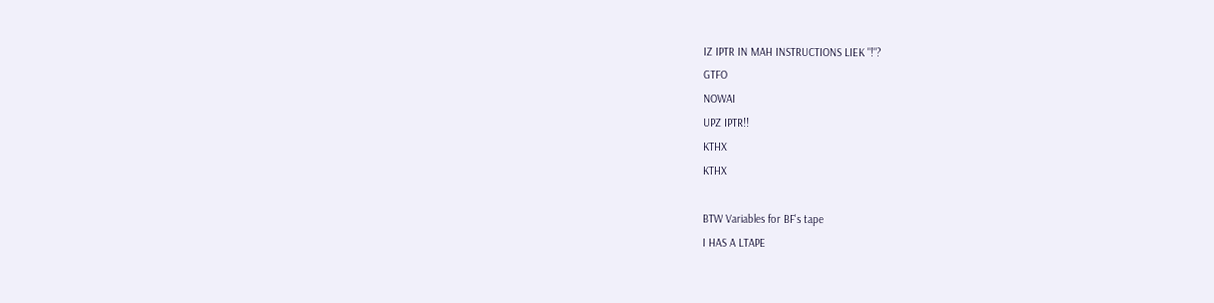IZ IPTR IN MAH INSTRUCTIONS LIEK "!"?
GTFO
NOWAI
UPZ IPTR!!
KTHX
KTHX

BTW Variables for BF's tape
I HAS A LTAPE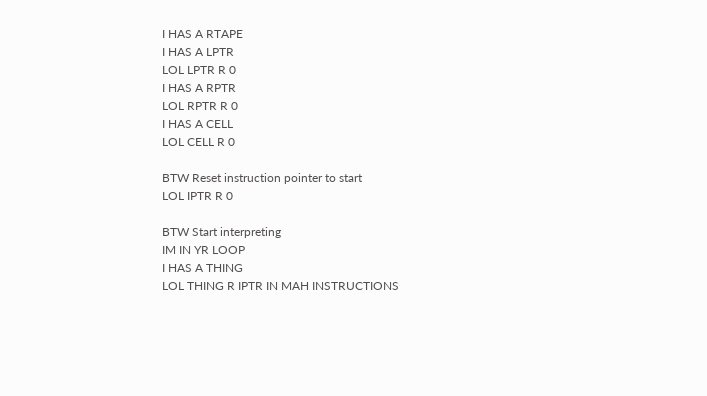I HAS A RTAPE
I HAS A LPTR
LOL LPTR R 0
I HAS A RPTR
LOL RPTR R 0
I HAS A CELL
LOL CELL R 0

BTW Reset instruction pointer to start
LOL IPTR R 0

BTW Start interpreting
IM IN YR LOOP
I HAS A THING
LOL THING R IPTR IN MAH INSTRUCTIONS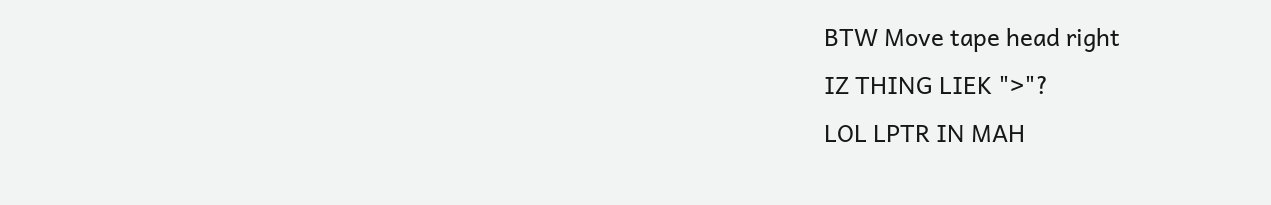BTW Move tape head right
IZ THING LIEK ">"?
LOL LPTR IN MAH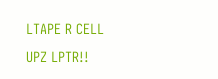LTAPE R CELL
UPZ LPTR!!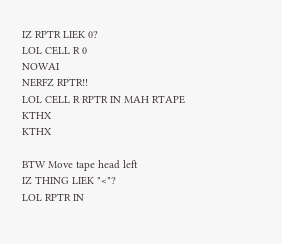IZ RPTR LIEK 0?
LOL CELL R 0
NOWAI
NERFZ RPTR!!
LOL CELL R RPTR IN MAH RTAPE
KTHX
KTHX

BTW Move tape head left
IZ THING LIEK "<"?
LOL RPTR IN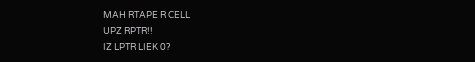MAH RTAPE R CELL
UPZ RPTR!!
IZ LPTR LIEK 0?